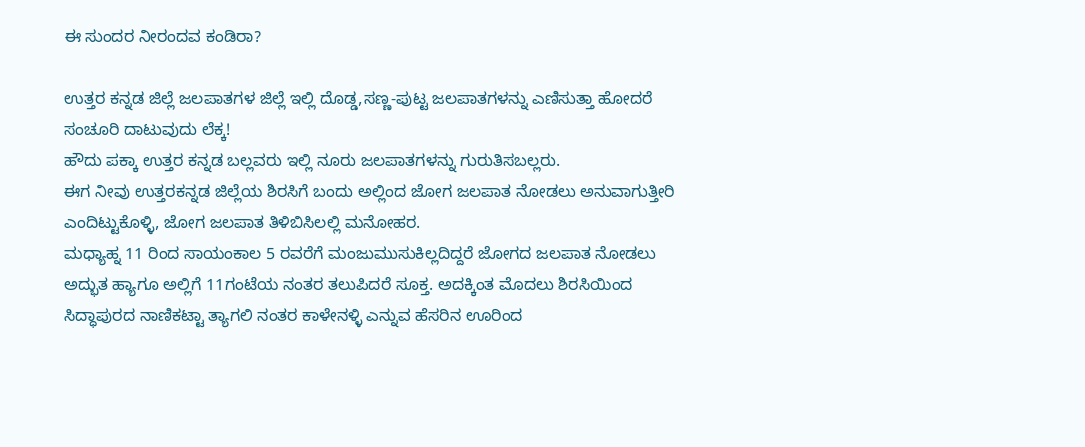ಈ ಸುಂದರ ನೀರಂದವ ಕಂಡಿರಾ?

ಉತ್ತರ ಕನ್ನಡ ಜಿಲ್ಲೆ ಜಲಪಾತಗಳ ಜಿಲ್ಲೆ ಇಲ್ಲಿ ದೊಡ್ಡ,ಸಣ್ಣ-ಪುಟ್ಟ ಜಲಪಾತಗಳನ್ನು ಎಣಿಸುತ್ತಾ ಹೋದರೆ ಸಂಚೂರಿ ದಾಟುವುದು ಲೆಕ್ಕ!
ಹೌದು ಪಕ್ಕಾ ಉತ್ತರ ಕನ್ನಡ ಬಲ್ಲವರು ಇಲ್ಲಿ ನೂರು ಜಲಪಾತಗಳನ್ನು ಗುರುತಿಸಬಲ್ಲರು.
ಈಗ ನೀವು ಉತ್ತರಕನ್ನಡ ಜಿಲ್ಲೆಯ ಶಿರಸಿಗೆ ಬಂದು ಅಲ್ಲಿಂದ ಜೋಗ ಜಲಪಾತ ನೋಡಲು ಅನುವಾಗುತ್ತೀರಿ ಎಂದಿಟ್ಟುಕೊಳ್ಳಿ, ಜೋಗ ಜಲಪಾತ ತಿಳಿಬಿಸಿಲಲ್ಲಿ ಮನೋಹರ.
ಮಧ್ಯಾಹ್ನ 11 ರಿಂದ ಸಾಯಂಕಾಲ 5 ರವರೆಗೆ ಮಂಜುಮುಸುಕಿಲ್ಲದಿದ್ದರೆ ಜೋಗದ ಜಲಪಾತ ನೋಡಲು ಅದ್ಭುತ ಹ್ಯಾಗೂ ಅಲ್ಲಿಗೆ 11ಗಂಟೆಯ ನಂತರ ತಲುಪಿದರೆ ಸೂಕ್ತ. ಅದಕ್ಕಿಂತ ಮೊದಲು ಶಿರಸಿಯಿಂದ ಸಿದ್ಧಾಪುರದ ನಾಣಿಕಟ್ಟಾ ತ್ಯಾಗಲಿ ನಂತರ ಕಾಳೇನಳ್ಳಿ ಎನ್ನುವ ಹೆಸರಿನ ಊರಿಂದ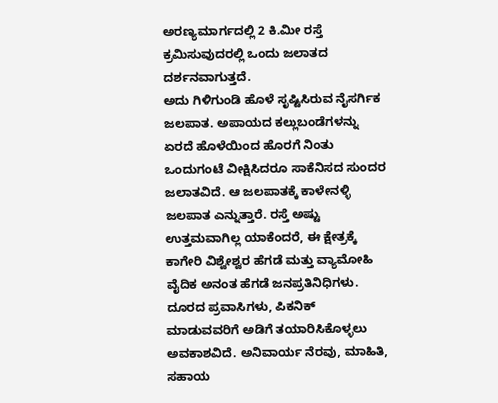ಅರಣ್ಯಮಾರ್ಗದಲ್ಲಿ 2 ಕಿ.ಮೀ ರಸ್ತೆ ಕ್ರಮಿಸುವುದರಲ್ಲಿ ಒಂದು ಜಲಾತದ ದರ್ಶನವಾಗುತ್ತದೆ.
ಅದು ಗಿಳಿಗುಂಡಿ ಹೊಳೆ ಸೃಷ್ಟಿಸಿರುವ ನೈಸರ್ಗಿಕ ಜಲಪಾತ. ಅಪಾಯದ ಕಲ್ಲುಬಂಡೆಗಳನ್ನು ಏರದೆ ಹೊಳೆಯಿಂದ ಹೊರಗೆ ನಿಂತು ಒಂದುಗಂಟೆ ವೀಕ್ಷಿಸಿದರೂ ಸಾಕೆನಿಸದ ಸುಂದರ ಜಲಾತವಿದೆ. ಆ ಜಲಪಾತಕ್ಕೆ ಕಾಳೇನಳ್ಳಿ ಜಲಪಾತ ಎನ್ನುತ್ತಾರೆ. ರಸ್ತೆ ಅಷ್ಟು ಉತ್ತಮವಾಗಿಲ್ಲ ಯಾಕೆಂದರೆ, ಈ ಕ್ಷೇತ್ರಕ್ಕೆ ಕಾಗೇರಿ ವಿಶ್ವೇಶ್ವರ ಹೆಗಡೆ ಮತ್ತು ವ್ಯಾಮೋಹಿ ವೈದಿಕ ಅನಂತ ಹೆಗಡೆ ಜನಪ್ರತಿನಿಧಿಗಳು.
ದೂರದ ಪ್ರವಾಸಿಗಳು, ಪಿಕನಿಕ್ ಮಾಡುವವರಿಗೆ ಅಡಿಗೆ ತಯಾರಿಸಿಕೊಳ್ಳಲು ಅವಕಾಶವಿದೆ. ಅನಿವಾರ್ಯ ನೆರವು, ಮಾಹಿತಿ, ಸಹಾಯ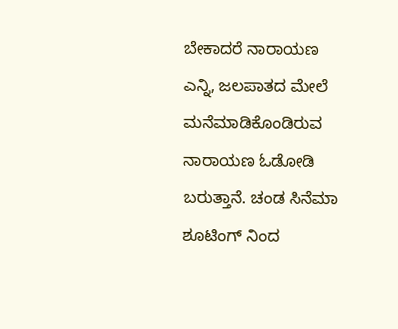ಬೇಕಾದರೆ ನಾರಾಯಣ ಎನ್ನಿ, ಜಲಪಾತದ ಮೇಲೆ ಮನೆಮಾಡಿಕೊಂಡಿರುವ ನಾರಾಯಣ ಓಡೋಡಿ ಬರುತ್ತಾನೆ. ಚಂಡ ಸಿನೆಮಾ ಶೂಟಿಂಗ್ ನಿಂದ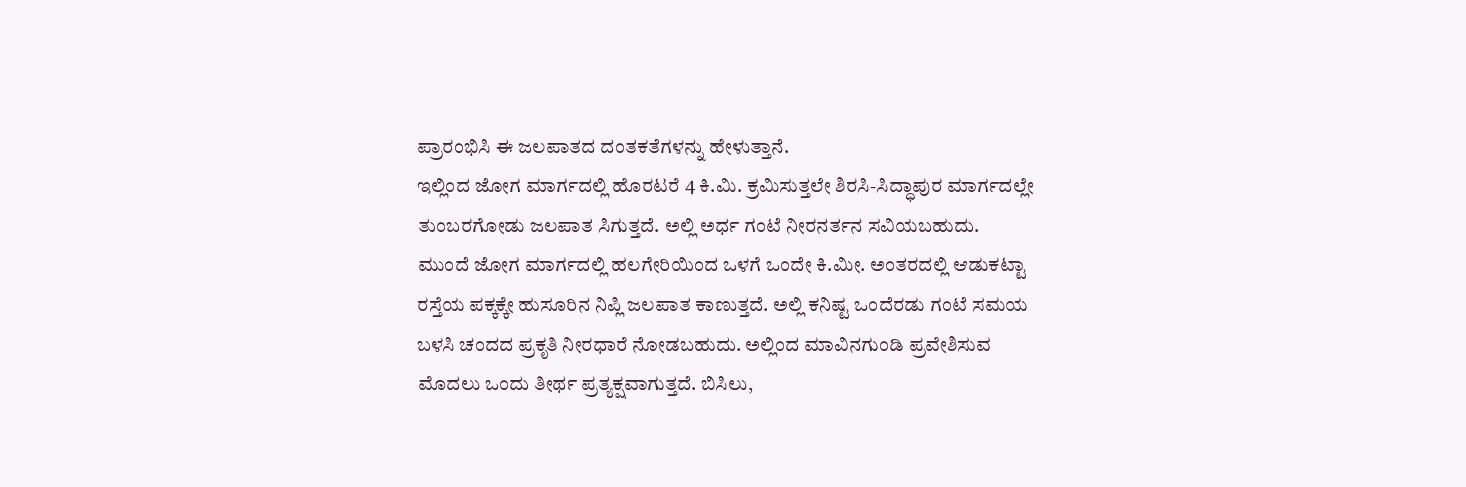ಪ್ರಾರಂಭಿಸಿ ಈ ಜಲಪಾತದ ದಂತಕತೆಗಳನ್ನು ಹೇಳುತ್ತಾನೆ.
ಇಲ್ಲಿಂದ ಜೋಗ ಮಾರ್ಗದಲ್ಲಿ ಹೊರಟರೆ 4 ಕಿ.ಮಿ. ಕ್ರಮಿಸುತ್ತಲೇ ಶಿರಸಿ-ಸಿದ್ಧಾಪುರ ಮಾರ್ಗದಲ್ಲೇ ತುಂಬರಗೋಡು ಜಲಪಾತ ಸಿಗುತ್ತದೆ. ಅಲ್ಲಿ ಅರ್ಧ ಗಂಟೆ ನೀರನರ್ತನ ಸವಿಯಬಹುದು.
ಮುಂದೆ ಜೋಗ ಮಾರ್ಗದಲ್ಲಿ ಹಲಗೇರಿಯಿಂದ ಒಳಗೆ ಒಂದೇ ಕಿ.ಮೀ. ಅಂತರದಲ್ಲಿ ಆಡುಕಟ್ಟಾ ರಸ್ತೆಯ ಪಕ್ಕಕ್ಕೇ ಹುಸೂರಿನ ನಿಪ್ಲಿ ಜಲಪಾತ ಕಾಣುತ್ತದೆ. ಅಲ್ಲಿ ಕನಿಷ್ಟ ಒಂದೆರಡು ಗಂಟೆ ಸಮಯ ಬಳಸಿ ಚಂದದ ಪ್ರಕೃತಿ ನೀರಧಾರೆ ನೋಡಬಹುದು. ಅಲ್ಲಿಂದ ಮಾವಿನಗುಂಡಿ ಪ್ರವೇಶಿಸುವ ಮೊದಲು ಒಂದು ತೀರ್ಥ ಪ್ರತ್ಯಕ್ಷವಾಗುತ್ತದೆ. ಬಿಸಿಲು,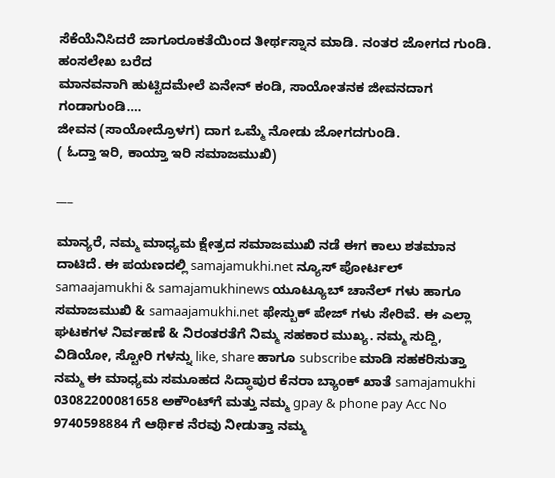ಸೆಕೆಯೆನಿಸಿದರೆ ಜಾಗೂರೂಕತೆಯಿಂದ ತೀರ್ಥಸ್ನಾನ ಮಾಡಿ. ನಂತರ ಜೋಗದ ಗುಂಡಿ.
ಹಂಸಲೇಖ ಬರೆದ
ಮಾನವನಾಗಿ ಹುಟ್ಟಿದಮೇಲೆ ಏನೇನ್ ಕಂಡಿ, ಸಾಯೋತನಕ ಜೀವನದಾಗ ಗಂಡಾಗುಂಡಿ….
ಜೀವನ (ಸಾಯೋದ್ರೊಳಗ) ದಾಗ ಒಮ್ಮೆ ನೋಡು ಜೋಗದಗುಂಡಿ.
( ಓದ್ತಾ ಇರಿ, ಕಾಯ್ತಾ ಇರಿ ಸಮಾಜಮುಖಿ)

___

ಮಾನ್ಯರೆ, ನಮ್ಮ ಮಾಧ್ಯಮ ಕ್ಷೇತ್ರದ ಸಮಾಜಮುಖಿ ನಡೆ ಈಗ ಕಾಲು ಶತಮಾನ ದಾಟಿದೆ. ಈ ಪಯಣದಲ್ಲಿ samajamukhi.net ನ್ಯೂಸ್ ಪೋರ್ಟಲ್ samaajamukhi & samajamukhinews ಯೂಟ್ಯೂಬ್ ಚಾನೆಲ್ ಗಳು ಹಾಗೂ ಸಮಾಜಮುಖಿ & samaajamukhi.net ಫೇಸ್ಬುಕ್ ಪೇಜ್ ಗಳು ಸೇರಿವೆ. ಈ ಎಲ್ಲಾ ಘಟಕಗಳ ನಿರ್ವಹಣೆ & ನಿರಂತರತೆಗೆ ನಿಮ್ಮ ಸಹಕಾರ ಮುಖ್ಯ. ನಮ್ಮ ಸುದ್ದಿ, ವಿಡಿಯೋ, ಸ್ಟೋರಿ ಗಳನ್ನು like, share ಹಾಗೂ subscribe ಮಾಡಿ ಸಹಕರಿಸುತ್ತಾ ನಮ್ಮ ಈ ಮಾಧ್ಯಮ ಸಮೂಹದ ಸಿದ್ಧಾಪುರ ಕೆನರಾ ಬ್ಯಾಂಕ್ ಖಾತೆ samajamukhi 03082200081658 ಅಕೌಂಟ್‌ಗೆ ಮತ್ತು ನಮ್ಮ gpay & phone pay Acc No 9740598884 ಗೆ ಆರ್ಥಿಕ ನೆರವು ನೀಡುತ್ತಾ ನಮ್ಮ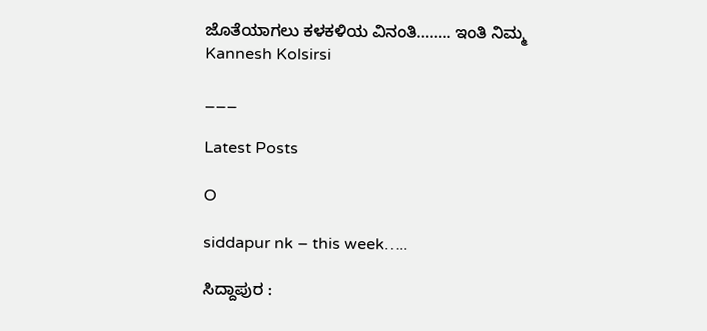ಜೊತೆಯಾಗಲು ಕಳಕಳಿಯ ವಿನಂತಿ…….. ಇಂತಿ ನಿಮ್ಮ Kannesh Kolsirsi

___

Latest Posts

O

siddapur nk – this week…..

ಸಿದ್ದಾಪುರ :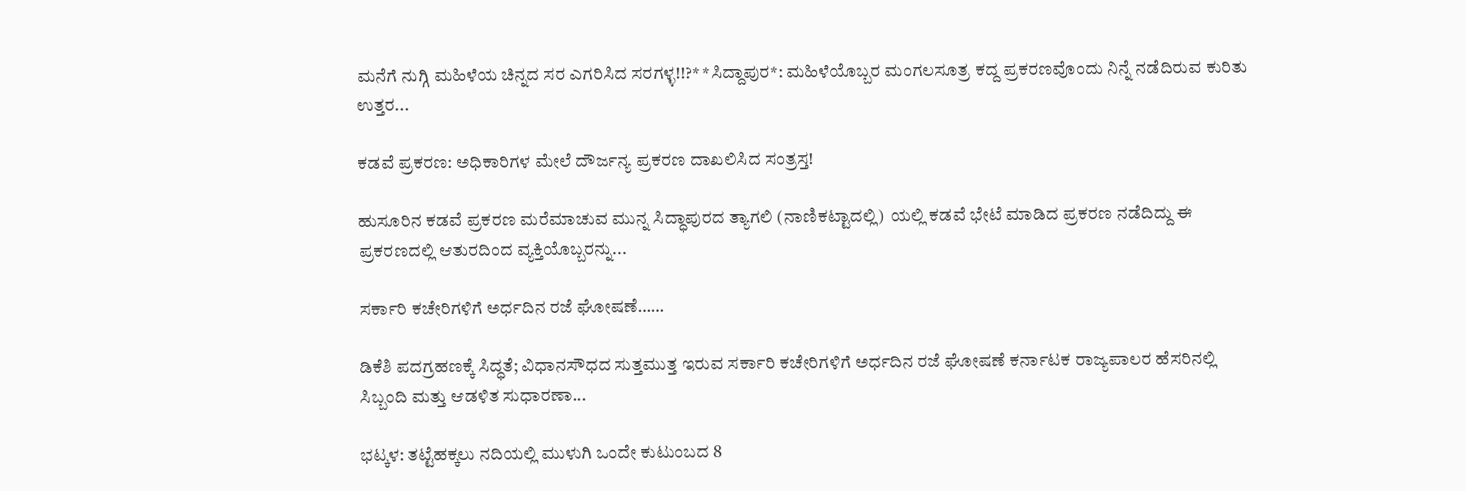ಮನೆಗೆ ನುಗ್ಗಿ ಮಹಿಳೆಯ ಚಿನ್ನದ ಸರ ಎಗರಿಸಿದ ಸರಗಳ್ಳ!!?* *ಸಿದ್ದಾಪುರ*: ಮಹಿಳೆಯೊಬ್ಬರ ಮಂಗಲಸೂತ್ರ ಕದ್ದ ಪ್ರಕರಣವೊಂದು ನಿನ್ನೆ ನಡೆದಿರುವ ಕುರಿತು ಉತ್ತರ...

ಕಡವೆ ಪ್ರಕರಣ: ಅಧಿಕಾರಿಗಳ ಮೇಲೆ ದೌರ್ಜನ್ಯ ಪ್ರಕರಣ ದಾಖಲಿಸಿದ ಸಂತ್ರಸ್ತ!

ಹುಸೂರಿನ ಕಡವೆ ಪ್ರಕರಣ ಮರೆಮಾಚುವ ಮುನ್ನ ಸಿದ್ಧಾಪುರದ ತ್ಯಾಗಲಿ (ನಾಣಿಕಟ್ಟಾದಲ್ಲಿ)  ಯಲ್ಲಿ ಕಡವೆ ಭೇಟೆ ಮಾಡಿದ ಪ್ರಕರಣ ನಡೆದಿದ್ದು ಈ ಪ್ರಕರಣದಲ್ಲಿ ಆತುರದಿಂದ ವ್ಯಕ್ತಿಯೊಬ್ಬರನ್ನು...

ಸರ್ಕಾರಿ ಕಚೇರಿಗಳಿಗೆ ಅರ್ಧದಿನ ರಜೆ ಘೋಷಣೆ……

ಡಿಕೆಶಿ ಪದಗ್ರಹಣಕ್ಕೆ ಸಿದ್ಧತೆ; ವಿಧಾನಸೌಧದ ಸುತ್ತಮುತ್ತ ಇರುವ ಸರ್ಕಾರಿ ಕಚೇರಿಗಳಿಗೆ ಅರ್ಧದಿನ ರಜೆ ಘೋಷಣೆ ಕರ್ನಾಟಕ ರಾಜ್ಯಪಾಲರ ಹೆಸರಿನಲ್ಲಿ ಸಿಬ್ಬಂದಿ ಮತ್ತು ಆಡಳಿತ ಸುಧಾರಣಾ...

ಭಟ್ಕಳ: ತಟ್ಟೆಹಕ್ಕಲು ನದಿಯಲ್ಲಿ ಮುಳುಗಿ ಒಂದೇ ಕುಟುಂಬದ 8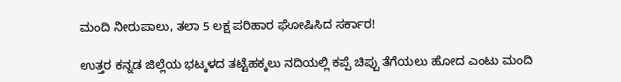ಮಂದಿ ನೀರುಪಾಲು, ತಲಾ 5 ಲಕ್ಷ ಪರಿಹಾರ ಘೋಷಿಸಿದ ಸರ್ಕಾರ!

ಉತ್ತರ ಕನ್ನಡ ಜಿಲ್ಲೆಯ ಭಟ್ಕಳದ ತಟ್ಟೆಹಕ್ಕಲು ನದಿಯಲ್ಲಿ ಕಪ್ಪೆ ಚಿಪ್ಪು ತೆಗೆಯಲು ಹೋದ ಎಂಟು ಮಂದಿ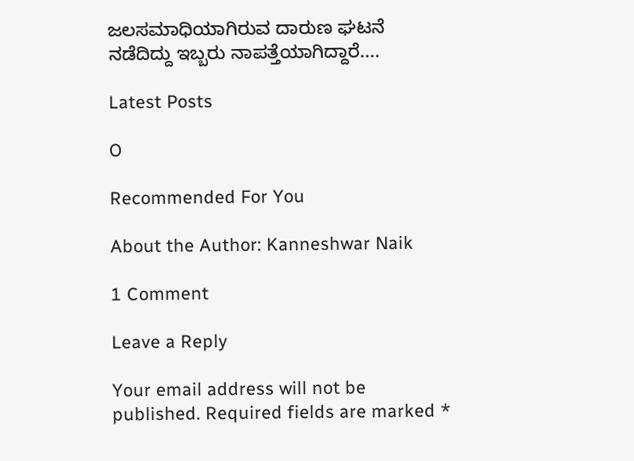ಜಲಸಮಾಧಿಯಾಗಿರುವ ದಾರುಣ ಘಟನೆ ನಡೆದಿದ್ದು ಇಬ್ಬರು ನಾಪತ್ತೆಯಾಗಿದ್ದಾರೆ....

Latest Posts

O

Recommended For You

About the Author: Kanneshwar Naik

1 Comment

Leave a Reply

Your email address will not be published. Required fields are marked *